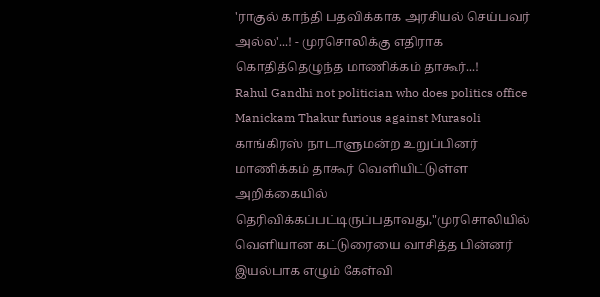'ராகுல் காந்தி பதவிக்காக அரசியல் செய்பவர் அல்ல'...! - முரசொலிக்கு எதிராக கொதித்தெழுந்த மாணிக்கம் தாகூர்...!
Rahul Gandhi not politician who does politics office Manickam Thakur furious against Murasoli
காங்கிரஸ் நாடாளுமன்ற உறுப்பினர் மாணிக்கம் தாகூர் வெளியிட்டுள்ள அறிக்கையில் தெரிவிக்கப்பட்டிருப்பதாவது,"முரசொலியில் வெளியான கட்டுரையை வாசித்த பின்னர் இயல்பாக எழும் கேள்வி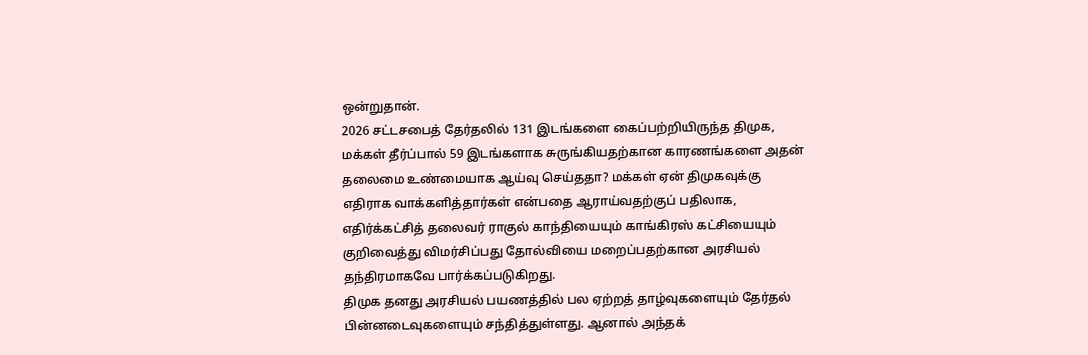ஒன்றுதான்.
2026 சட்டசபைத் தேர்தலில் 131 இடங்களை கைப்பற்றியிருந்த திமுக, மக்கள் தீர்ப்பால் 59 இடங்களாக சுருங்கியதற்கான காரணங்களை அதன் தலைமை உண்மையாக ஆய்வு செய்ததா? மக்கள் ஏன் திமுகவுக்கு எதிராக வாக்களித்தார்கள் என்பதை ஆராய்வதற்குப் பதிலாக, எதிர்க்கட்சித் தலைவர் ராகுல் காந்தியையும் காங்கிரஸ் கட்சியையும் குறிவைத்து விமர்சிப்பது தோல்வியை மறைப்பதற்கான அரசியல் தந்திரமாகவே பார்க்கப்படுகிறது.
திமுக தனது அரசியல் பயணத்தில் பல ஏற்றத் தாழ்வுகளையும் தேர்தல் பின்னடைவுகளையும் சந்தித்துள்ளது. ஆனால் அந்தக்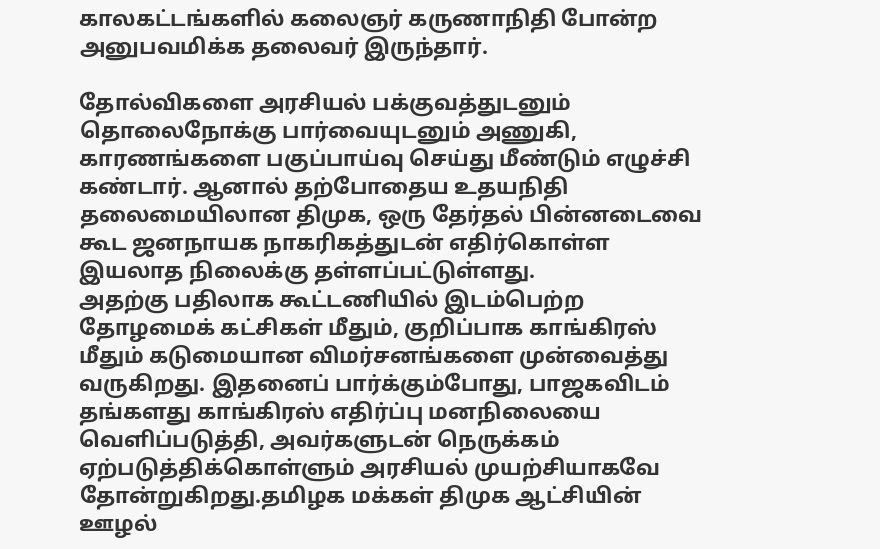காலகட்டங்களில் கலைஞர் கருணாநிதி போன்ற அனுபவமிக்க தலைவர் இருந்தார்.

தோல்விகளை அரசியல் பக்குவத்துடனும் தொலைநோக்கு பார்வையுடனும் அணுகி, காரணங்களை பகுப்பாய்வு செய்து மீண்டும் எழுச்சி கண்டார். ஆனால் தற்போதைய உதயநிதி தலைமையிலான திமுக, ஒரு தேர்தல் பின்னடைவை கூட ஜனநாயக நாகரிகத்துடன் எதிர்கொள்ள இயலாத நிலைக்கு தள்ளப்பட்டுள்ளது.
அதற்கு பதிலாக கூட்டணியில் இடம்பெற்ற தோழமைக் கட்சிகள் மீதும், குறிப்பாக காங்கிரஸ் மீதும் கடுமையான விமர்சனங்களை முன்வைத்து வருகிறது. இதனைப் பார்க்கும்போது, பாஜகவிடம் தங்களது காங்கிரஸ் எதிர்ப்பு மனநிலையை வெளிப்படுத்தி, அவர்களுடன் நெருக்கம் ஏற்படுத்திக்கொள்ளும் அரசியல் முயற்சியாகவே தோன்றுகிறது.தமிழக மக்கள் திமுக ஆட்சியின் ஊழல்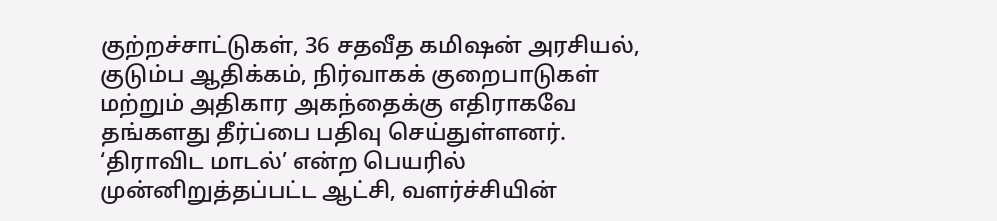குற்றச்சாட்டுகள், 36 சதவீத கமிஷன் அரசியல், குடும்ப ஆதிக்கம், நிர்வாகக் குறைபாடுகள் மற்றும் அதிகார அகந்தைக்கு எதிராகவே தங்களது தீர்ப்பை பதிவு செய்துள்ளனர்.
‘திராவிட மாடல்’ என்ற பெயரில் முன்னிறுத்தப்பட்ட ஆட்சி, வளர்ச்சியின்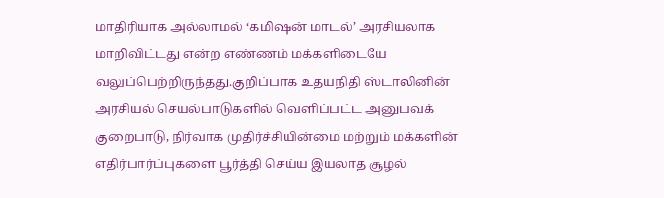மாதிரியாக அல்லாமல் ‘கமிஷன் மாடல்’ அரசியலாக மாறிவிட்டது என்ற எண்ணம் மக்களிடையே வலுப்பெற்றிருந்தது.குறிப்பாக உதயநிதி ஸ்டாலினின் அரசியல் செயல்பாடுகளில் வெளிப்பட்ட அனுபவக் குறைபாடு, நிர்வாக முதிர்ச்சியின்மை மற்றும் மக்களின் எதிர்பார்ப்புகளை பூர்த்தி செய்ய இயலாத சூழல்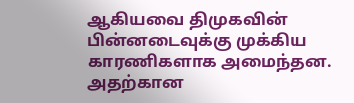ஆகியவை திமுகவின் பின்னடைவுக்கு முக்கிய காரணிகளாக அமைந்தன.
அதற்கான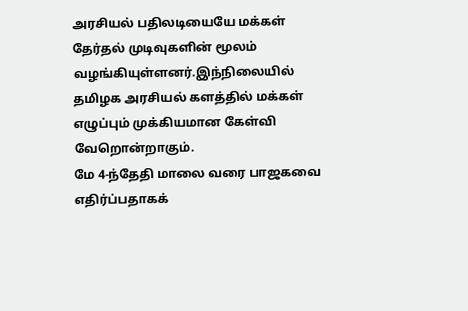அரசியல் பதிலடியையே மக்கள் தேர்தல் முடிவுகளின் மூலம் வழங்கியுள்ளனர்.இந்நிலையில் தமிழக அரசியல் களத்தில் மக்கள் எழுப்பும் முக்கியமான கேள்வி வேறொன்றாகும்.
மே 4-ந்தேதி மாலை வரை பாஜகவை எதிர்ப்பதாகக்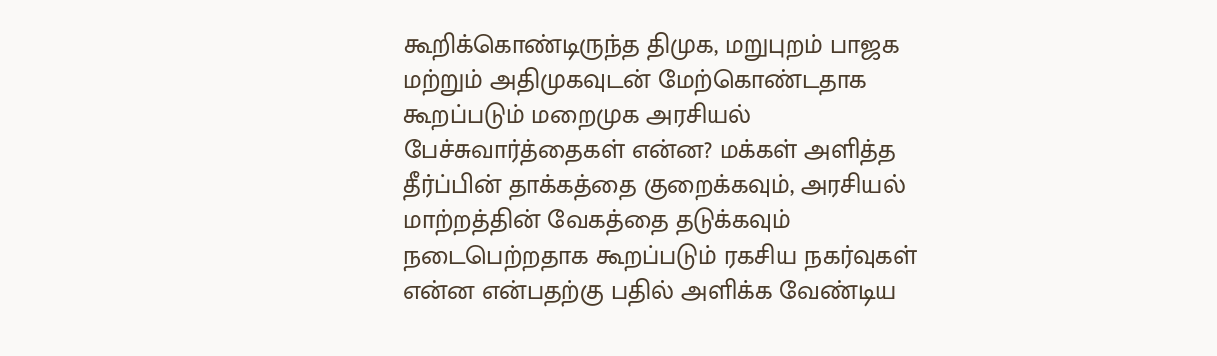கூறிக்கொண்டிருந்த திமுக, மறுபுறம் பாஜக மற்றும் அதிமுகவுடன் மேற்கொண்டதாக கூறப்படும் மறைமுக அரசியல் பேச்சுவார்த்தைகள் என்ன? மக்கள் அளித்த தீர்ப்பின் தாக்கத்தை குறைக்கவும், அரசியல் மாற்றத்தின் வேகத்தை தடுக்கவும் நடைபெற்றதாக கூறப்படும் ரகசிய நகர்வுகள் என்ன என்பதற்கு பதில் அளிக்க வேண்டிய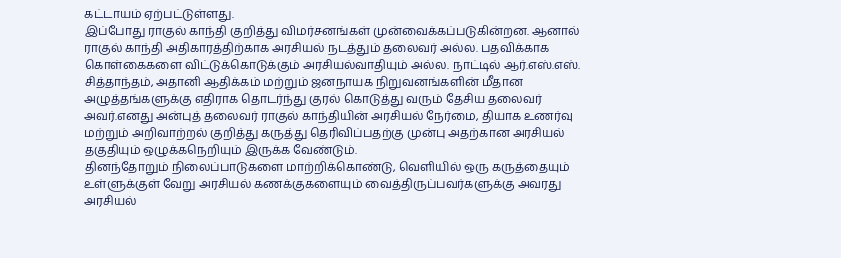கட்டாயம் ஏற்பட்டுள்ளது.
இப்போது ராகுல் காந்தி குறித்து விமர்சனங்கள் முன்வைக்கப்படுகின்றன. ஆனால் ராகுல் காந்தி அதிகாரத்திற்காக அரசியல் நடத்தும் தலைவர் அல்ல. பதவிக்காக கொள்கைகளை விட்டுக்கொடுக்கும் அரசியல்வாதியும் அல்ல. நாட்டில் ஆர்.எஸ்.எஸ். சித்தாந்தம், அதானி ஆதிக்கம் மற்றும் ஜனநாயக நிறுவனங்களின் மீதான அழுத்தங்களுக்கு எதிராக தொடர்ந்து குரல் கொடுத்து வரும் தேசிய தலைவர் அவர்.எனது அன்புத் தலைவர் ராகுல் காந்தியின் அரசியல் நேர்மை, தியாக உணர்வு மற்றும் அறிவாற்றல் குறித்து கருத்து தெரிவிப்பதற்கு முன்பு அதற்கான அரசியல் தகுதியும் ஒழுக்கநெறியும் இருக்க வேண்டும்.
தினந்தோறும் நிலைப்பாடுகளை மாற்றிக்கொண்டு, வெளியில் ஒரு கருத்தையும் உள்ளுக்குள் வேறு அரசியல் கணக்குகளையும் வைத்திருப்பவர்களுக்கு அவரது அரசியல்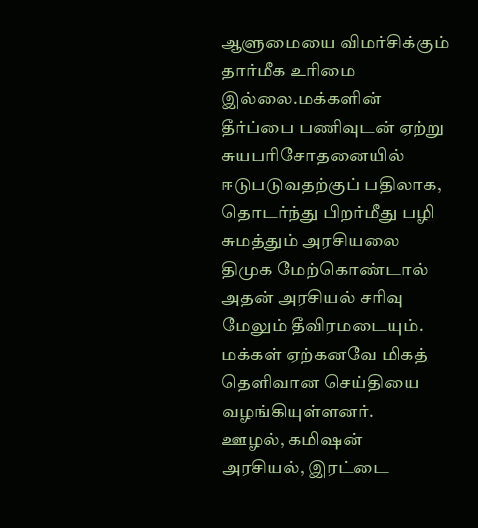ஆளுமையை விமர்சிக்கும் தார்மீக உரிமை இல்லை.மக்களின் தீர்ப்பை பணிவுடன் ஏற்று சுயபரிசோதனையில் ஈடுபடுவதற்குப் பதிலாக, தொடர்ந்து பிறர்மீது பழி சுமத்தும் அரசியலை திமுக மேற்கொண்டால் அதன் அரசியல் சரிவு மேலும் தீவிரமடையும். மக்கள் ஏற்கனவே மிகத் தெளிவான செய்தியை வழங்கியுள்ளனர்.
ஊழல், கமிஷன் அரசியல், இரட்டை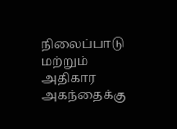நிலைப்பாடு மற்றும் அதிகார அகந்தைக்கு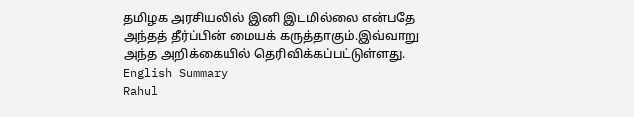தமிழக அரசியலில் இனி இடமில்லை என்பதே அந்தத் தீர்ப்பின் மையக் கருத்தாகும்.இவ்வாறு அந்த அறிக்கையில் தெரிவிக்கப்பட்டுள்ளது.
English Summary
Rahul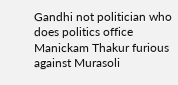Gandhi not politician who does politics office Manickam Thakur furious against Murasoli